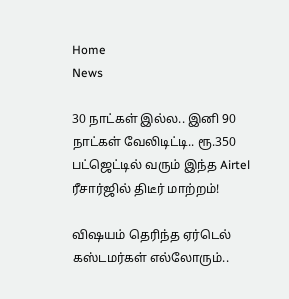Home
News

30 நாட்கள் இல்ல.. இனி 90 நாட்கள் வேலிடிட்டி.. ரூ.350 பட்ஜெட்டில் வரும் இந்த Airtel ரீசார்ஜில் திடீர் மாற்றம்!

விஷயம் தெரிந்த ஏர்டெல் கஸ்டமர்கள் எல்லோரும்..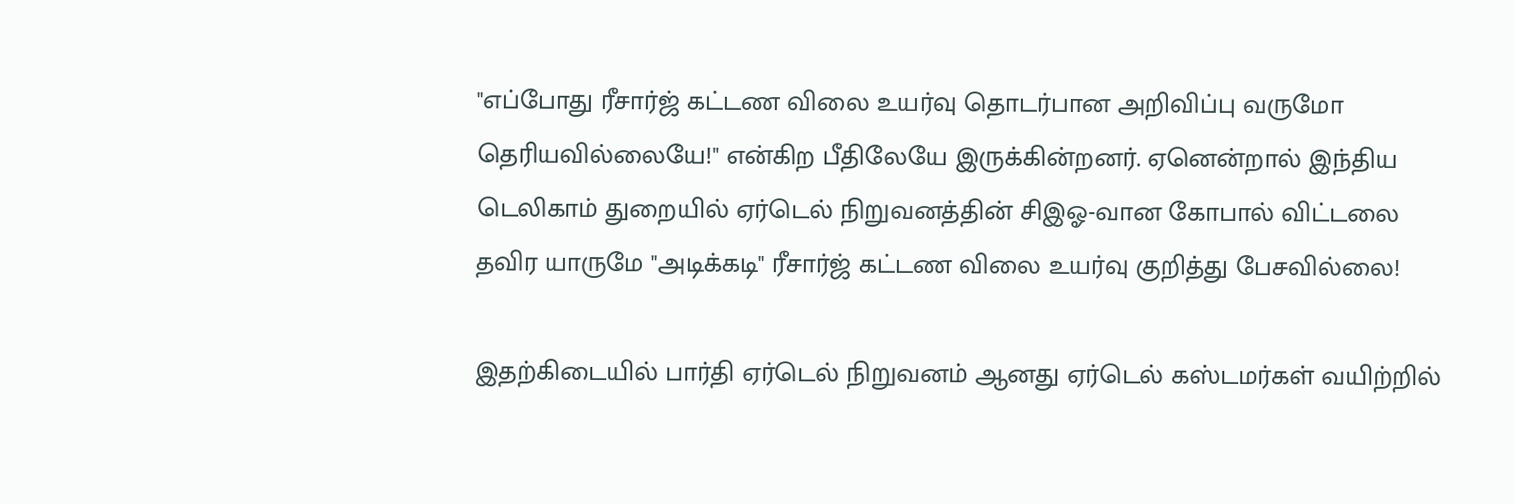"எப்போது ரீசார்ஜ் கட்டண விலை உயர்வு தொடர்பான அறிவிப்பு வருமோ தெரியவில்லையே!" என்கிற பீதிலேயே இருக்கின்றனர். ஏனென்றால் இந்திய டெலிகாம் துறையில் ஏர்டெல் நிறுவனத்தின் சிஇஓ-வான கோபால் விட்டலை தவிர யாருமே "அடிக்கடி" ரீசார்ஜ் கட்டண விலை உயர்வு குறித்து பேசவில்லை!

இதற்கிடையில் பார்தி ஏர்டெல் நிறுவனம் ஆனது ஏர்டெல் கஸ்டமர்கள் வயிற்றில்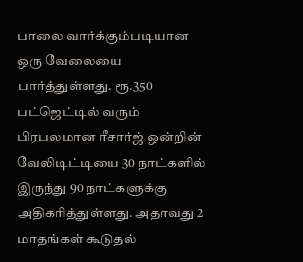பாலை வார்க்கும்படியான ஒரு வேலையை பார்த்துள்ளது. ரூ.350 பட்ஜெட்டில் வரும் பிரபலமான ரீசார்ஜ் ஒன்றின் வேலிடிட்டியை 30 நாட்களில் இருந்து 90 நாட்களுக்கு அதிகரித்துள்ளது. அதாவது 2 மாதங்கள் கூடுதல்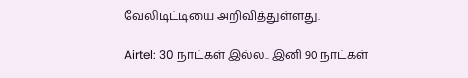வேலிடிட்டியை அறிவித்துள்ளது.

Airtel: 30 நாட்கள் இல்ல.. இனி 90 நாட்கள்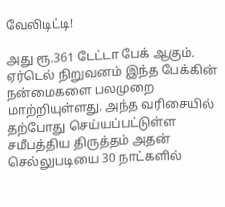வேலிடிட்டி!

அது ரூ.361 டேட்டா பேக் ஆகும். ஏர்டெல் நிறுவனம் இந்த பேக்கின் நன்மைகளை பலமுறை மாற்றியுள்ளது. அந்த வரிசையில் தற்போது செய்யப்பட்டுள்ள சமீபத்திய திருத்தம் அதன் செல்லுபடியை 30 நாட்களில்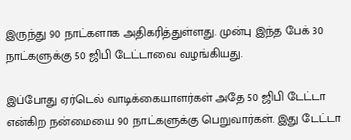இருந்து 90 நாட்களாக அதிகரித்துள்ளது. முன்பு இந்த பேக் 30 நாட்களுக்கு 50 ஜிபி டேட்டாவை வழங்கியது.

இப்போது ஏர்டெல் வாடிக்கையாளர்கள் அதே 50 ஜிபி டேட்டா என்கிற நன்மையை 90 நாட்களுக்கு பெறுவார்கள். இது டேட்டா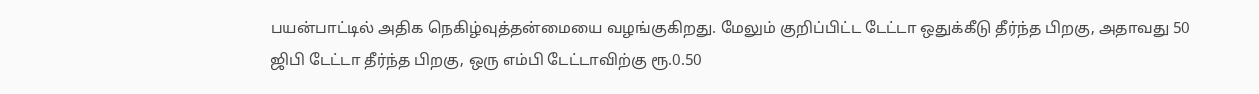பயன்பாட்டில் அதிக நெகிழ்வுத்தன்மையை வழங்குகிறது. மேலும் குறிப்பிட்ட டேட்டா ஒதுக்கீடு தீர்ந்த பிறகு, அதாவது 50 ஜிபி டேட்டா தீர்ந்த பிறகு, ஒரு எம்பி டேட்டாவிற்கு ரூ.0.50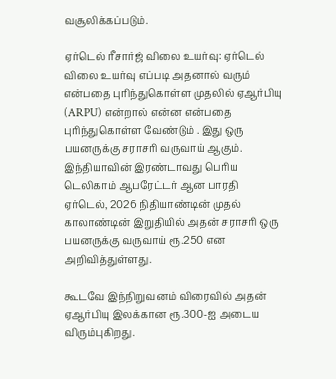வசூலிக்கப்படும்.

ஏர்டெல் ரீசார்ஜ் விலை உயர்வு: ஏர்டெல் விலை உயர்வு எப்படி அதனால் வரும் என்பதை புரிந்துகொள்ள முதலில் ஏஆர்பியு (ARPU) என்றால் என்ன என்பதை புரிந்துகொள்ள வேண்டும் . இது ஒரு பயனருக்கு சராசரி வருவாய் ஆகும். இந்தியாவின் இரண்டாவது பெரிய டெலிகாம் ஆபரேட்டர் ஆன பாரதி ஏர்டெல், 2026 நிதியாண்டின் முதல் காலாண்டின் இறுதியில் அதன் சராசரி ஒரு பயனருக்கு வருவாய் ரூ.250 என அறிவித்துள்ளது.

கூடவே இந்நிறுவனம் விரைவில் அதன் ஏஆர்பியு இலக்கான ரூ.300-ஐ அடைய விரும்புகிறது.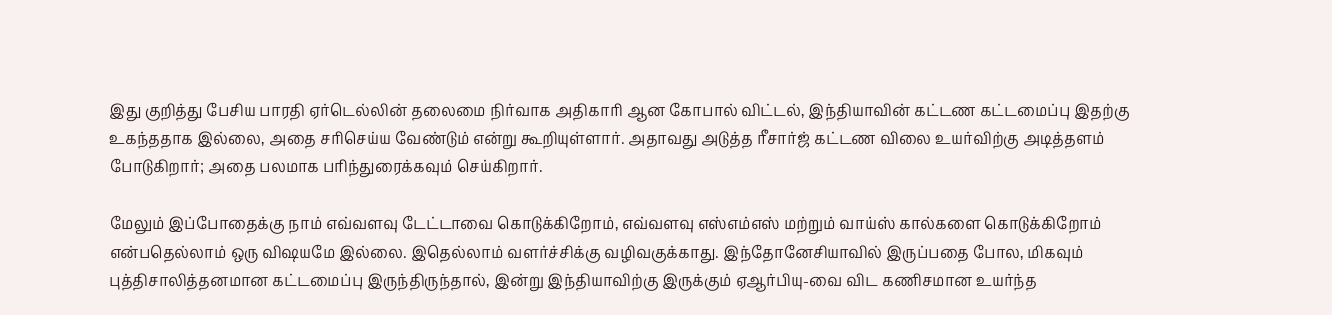இது குறித்து பேசிய பாரதி ஏர்டெல்லின் தலைமை நிர்வாக அதிகாரி ஆன கோபால் விட்டல், இந்தியாவின் கட்டண கட்டமைப்பு இதற்கு உகந்ததாக இல்லை, அதை சரிசெய்ய வேண்டும் என்று கூறியுள்ளார். அதாவது அடுத்த ரீசார்ஜ் கட்டண விலை உயர்விற்கு அடித்தளம் போடுகிறார்; அதை பலமாக பரிந்துரைக்கவும் செய்கிறார்.

மேலும் இப்போதைக்கு நாம் எவ்வளவு டேட்டாவை கொடுக்கிறோம், எவ்வளவு எஸ்எம்எஸ் மற்றும் வாய்ஸ் கால்களை கொடுக்கிறோம் என்பதெல்லாம் ஒரு விஷயமே இல்லை. இதெல்லாம் வளர்ச்சிக்கு வழிவகுக்காது. இந்தோனேசியாவில் இருப்பதை போல, மிகவும் புத்திசாலித்தனமான கட்டமைப்பு இருந்திருந்தால், இன்று இந்தியாவிற்கு இருக்கும் ஏஆர்பியு-வை விட கணிசமான உயர்ந்த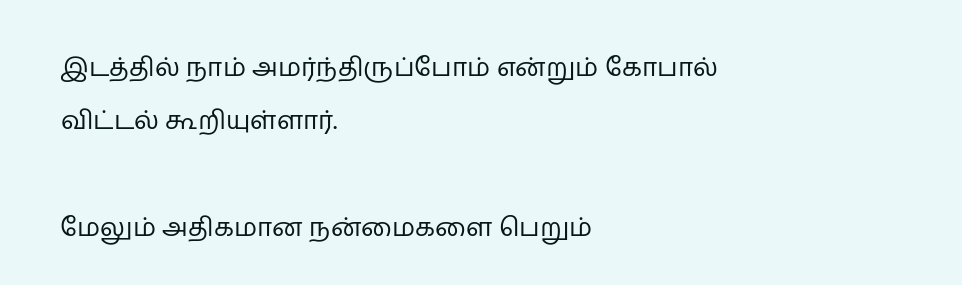இடத்தில் நாம் அமர்ந்திருப்போம் என்றும் கோபால் விட்டல் கூறியுள்ளார்.

மேலும் அதிகமான நன்மைகளை பெறும்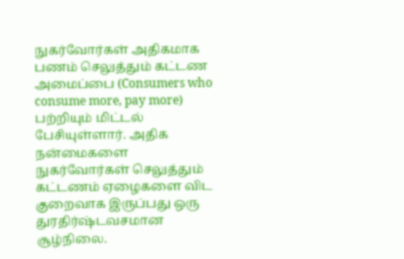நுகர்வோர்கள் அதிகமாக பணம் செலுத்தும் கட்டண அமைப்பை (Consumers who consume more, pay more) பற்றியும் மிட்டல் பேசியுள்ளார். அதிக நன்மைகளை நுகர்வோர்கள் செலுத்தும் கட்டணம் ஏழைகளை விட குறைவாக இருப்பது ஒரு துரதிர்ஷ்டவசமான சூழ்நிலை.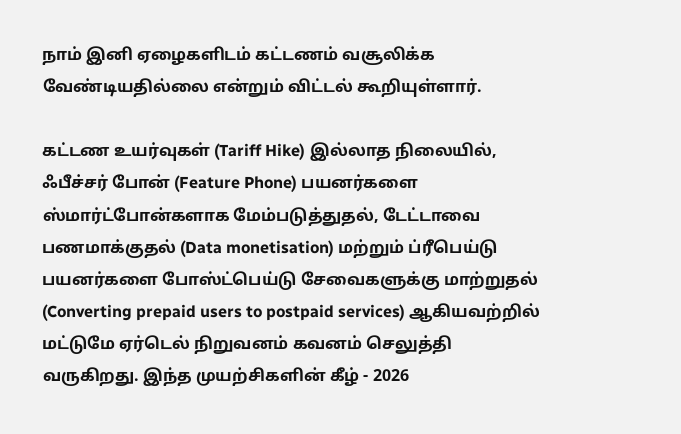நாம் இனி ஏழைகளிடம் கட்டணம் வசூலிக்க வேண்டியதில்லை என்றும் விட்டல் கூறியுள்ளார்.

கட்டண உயர்வுகள் (Tariff Hike) இல்லாத நிலையில், ஃபீச்சர் போன் (Feature Phone) பயனர்களை ஸ்மார்ட்போன்களாக மேம்படுத்துதல், டேட்டாவை பணமாக்குதல் (Data monetisation) மற்றும் ப்ரீபெய்டு பயனர்களை போஸ்ட்பெய்டு சேவைகளுக்கு மாற்றுதல் (Converting prepaid users to postpaid services) ஆகியவற்றில் மட்டுமே ஏர்டெல் நிறுவனம் கவனம் செலுத்தி வருகிறது. இந்த முயற்சிகளின் கீழ் - 2026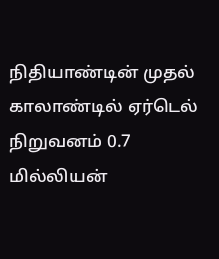நிதியாண்டின் முதல் காலாண்டில் ஏர்டெல் நிறுவனம் 0.7 மில்லியன்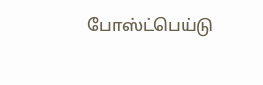போஸ்ட்பெய்டு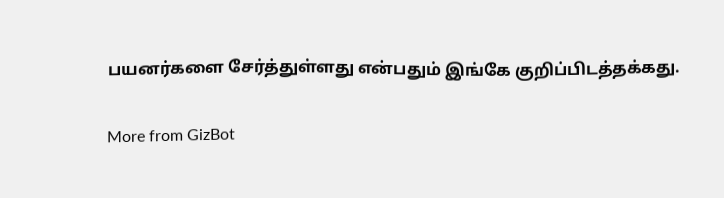பயனர்களை சேர்த்துள்ளது என்பதும் இங்கே குறிப்பிடத்தக்கது.

More from GizBot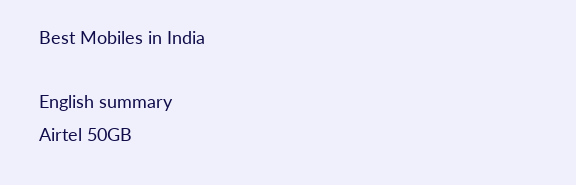Best Mobiles in India

English summary
Airtel 50GB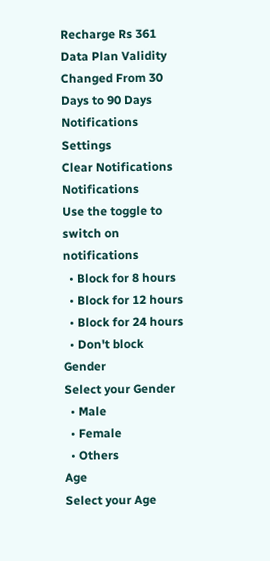Recharge Rs 361 Data Plan Validity Changed From 30 Days to 90 Days
Notifications
Settings
Clear Notifications
Notifications
Use the toggle to switch on notifications
  • Block for 8 hours
  • Block for 12 hours
  • Block for 24 hours
  • Don't block
Gender
Select your Gender
  • Male
  • Female
  • Others
Age
Select your Age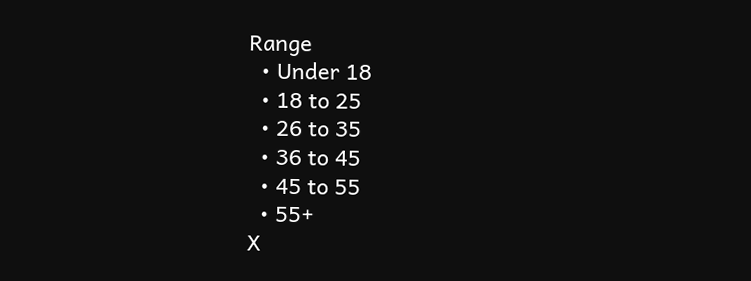Range
  • Under 18
  • 18 to 25
  • 26 to 35
  • 36 to 45
  • 45 to 55
  • 55+
X